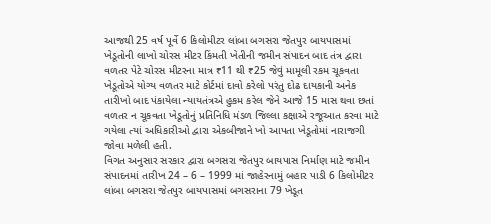આજથી 25 વર્ષ પૂર્વે 6 કિલોમીટર લાંબા બગસરા જેતપુર બાયપાસમાં ખેડૂતોની લાખો ચોરસ મીટર કિંમતી ખેતીની જમીન સંપાદન બાદ તંત્ર દ્વારા વળતર પેટે ચોરસ મીટરના માત્ર ₹11 થી ₹25 જેવું મામૂલી રકમ ચૂકવતા ખેડૂતોએ યોગ્ય વળતર માટે કોર્ટમાં દાવો કરેલો પરંતુ દોઢ દાયકાની અનેક તારીખો બાદ પંકાયેલા ન્યાયતંત્રએ હુકમ કરેલ જેને આજે 15 માસ થવા છતાં વળતર ન ચૂકવતા ખેડૂતોનું પ્રતિનિધિ મંડળ જિલ્લા કક્ષાએ રજૂઆત કરવા માટે ગયેલા ત્યાં અધિકારીઓ દ્વારા એકબીજાને ખો આપતા ખેડૂતોમાં નારાજગી જોવા મળેલી હતી.
વિગત અનુસાર સરકાર દ્વારા બગસરા જેતપુર બાયપાસ નિર્માણ માટે જમીન સંપાદનમાં તારીખ 24 – 6 – 1999 માં જાહેરનામું બહાર પાડી 6 કિલોમીટર લાંબા બગસરા જેતપુર બાયપાસમાં બગસરાના 79 ખેડૂત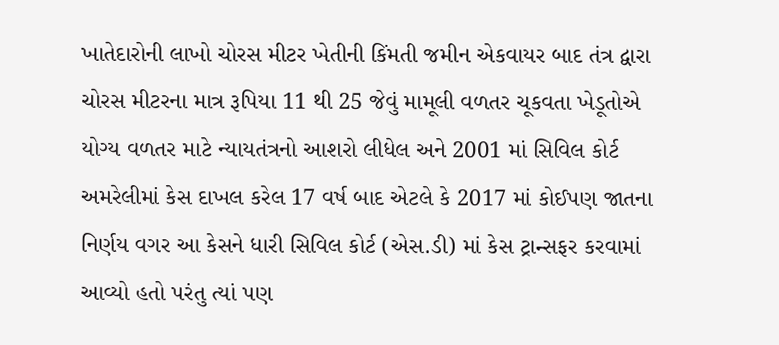ખાતેદારોની લાખો ચોરસ મીટર ખેતીની કિંમતી જમીન એકવાયર બાદ તંત્ર દ્વારા ચોરસ મીટરના માત્ર રૂપિયા 11 થી 25 જેવું મામૂલી વળતર ચૂકવતા ખેડૂતોએ યોગ્ય વળતર માટે ન્યાયતંત્રનો આશરો લીધેલ અને 2001 માં સિવિલ કોર્ટ અમરેલીમાં કેસ દાખલ કરેલ 17 વર્ષ બાદ એટલે કે 2017 માં કોઈપણ જાતના નિર્ણય વગર આ કેસને ધારી સિવિલ કોર્ટ (એસ.ડી) માં કેસ ટ્રાન્સફર કરવામાં આવ્યો હતો પરંતુ ત્યાં પણ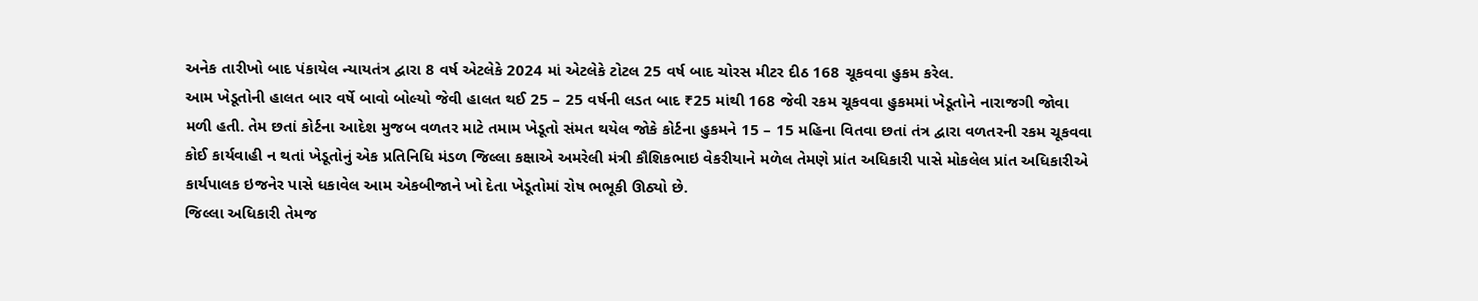અનેક તારીખો બાદ પંકાયેલ ન્યાયતંત્ર દ્વારા 8 વર્ષ એટલેકે 2024 માં એટલેકે ટોટલ 25 વર્ષ બાદ ચોરસ મીટર દીઠ 168 ચૂકવવા હુકમ કરેલ.
આમ ખેડૂતોની હાલત બાર વર્ષે બાવો બોલ્યો જેવી હાલત થઈ 25 – 25 વર્ષની લડત બાદ ₹25 માંથી 168 જેવી રકમ ચૂકવવા હુકમમાં ખેડૂતોને નારાજગી જોવા મળી હતી. તેમ છતાં કોર્ટના આદેશ મુજબ વળતર માટે તમામ ખેડૂતો સંમત થયેલ જોકે કોર્ટના હુકમને 15 – 15 મહિના વિતવા છતાં તંત્ર દ્વારા વળતરની રકમ ચૂકવવા કોઈ કાર્યવાહી ન થતાં ખેડૂતોનું એક પ્રતિનિધિ મંડળ જિલ્લા કક્ષાએ અમરેલી મંત્રી કૌશિકભાઇ વેકરીયાને મળેલ તેમણે પ્રાંત અધિકારી પાસે મોકલેલ પ્રાંત અધિકારીએ કાર્યપાલક ઇજનેર પાસે ધકાવેલ આમ એકબીજાને ખો દેતા ખેડૂતોમાં રોષ ભભૂકી ઊઠ્યો છે.
જિલ્લા અધિકારી તેમજ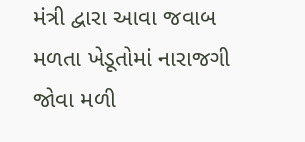મંત્રી દ્વારા આવા જવાબ મળતા ખેડૂતોમાં નારાજગી જોવા મળી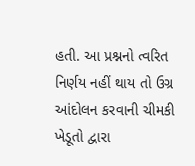હતી. આ પ્રશ્નનો ત્વરિત નિર્ણય નહીં થાય તો ઉગ્ર આંદોલન કરવાની ચીમકી ખેડૂતો દ્વારા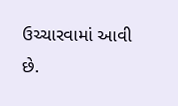ઉચ્ચારવામાં આવી છે.